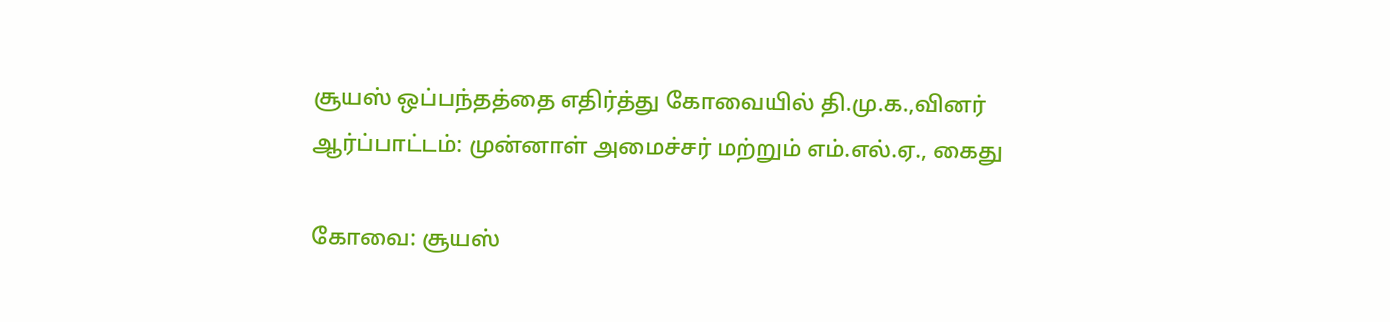சூயஸ் ஒப்பந்தத்தை எதிர்த்து கோவையில் தி.மு.க.,வினர் ஆர்ப்பாட்டம்: முன்னாள் அமைச்சர் மற்றும் எம்.எல்.ஏ., கைது

கோவை: சூயஸ்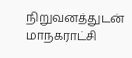நிறுவனத்துடன் மாநகராட்சி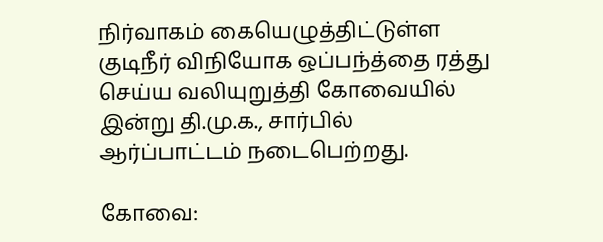நிர்வாகம் கையெழுத்திட்டுள்ள குடிநீர் விநியோக ஒப்பந்த்தை ரத்து செய்ய வலியுறுத்தி கோவையில் இன்று தி.மு.க., சார்பில் ஆர்ப்பாட்டம் நடைபெற்றது.

கோவை: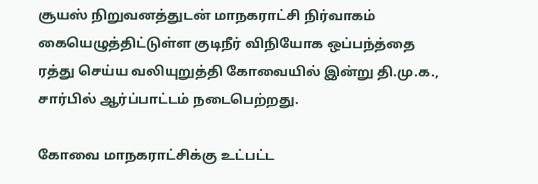சூயஸ் நிறுவனத்துடன் மாநகராட்சி நிர்வாகம் கையெழுத்திட்டுள்ள குடிநீர் விநியோக ஒப்பந்த்தை ரத்து செய்ய வலியுறுத்தி கோவையில் இன்று தி.மு.க., சார்பில் ஆர்ப்பாட்டம் நடைபெற்றது.

கோவை மாநகராட்சிக்கு உட்பட்ட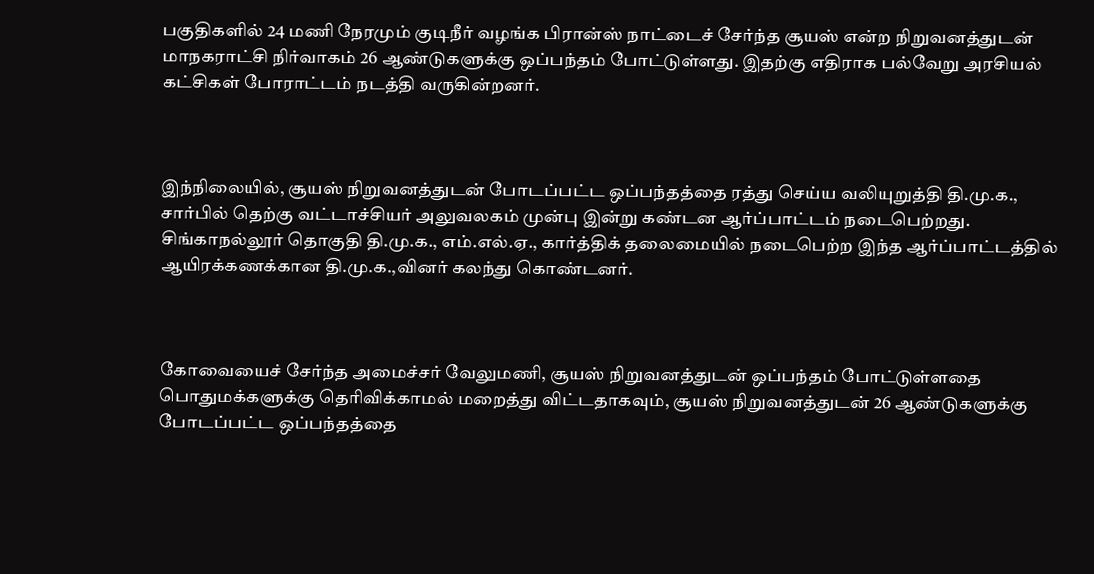பகுதிகளில் 24 மணி நேரமும் குடிநீர் வழங்க பிரான்ஸ் நாட்டைச் சேர்ந்த சூயஸ் என்ற நிறுவனத்துடன் மாநகராட்சி நிர்வாகம் 26 ஆண்டுகளுக்கு ஒப்பந்தம் போட்டுள்ளது. இதற்கு எதிராக பல்வேறு அரசியல் கட்சிகள் போராட்டம் நடத்தி வருகின்றனர்.



இந்நிலையில், சூயஸ் நிறுவனத்துடன் போடப்பட்ட ஒப்பந்தத்தை ரத்து செய்ய வலியுறுத்தி தி.மு.க., சார்பில் தெற்கு வட்டாச்சியர் அலுவலகம் முன்பு இன்று கண்டன ஆர்ப்பாட்டம் நடைபெற்றது. சிங்காநல்லூர் தொகுதி தி.மு.க., எம்.எல்.ஏ., கார்த்திக் தலைமையில் நடைபெற்ற இந்த ஆர்ப்பாட்டத்தில் ஆயிரக்கணக்கான தி.மு.க.,வினர் கலந்து கொண்டனர்.



கோவையைச் சேர்ந்த அமைச்சர் வேலுமணி, சூயஸ் நிறுவனத்துடன் ஒப்பந்தம் போட்டுள்ளதை பொதுமக்களுக்கு தெரிவிக்காமல் மறைத்து விட்டதாகவும், சூயஸ் நிறுவனத்துடன் 26 ஆண்டுகளுக்கு போடப்பட்ட ஒப்பந்தத்தை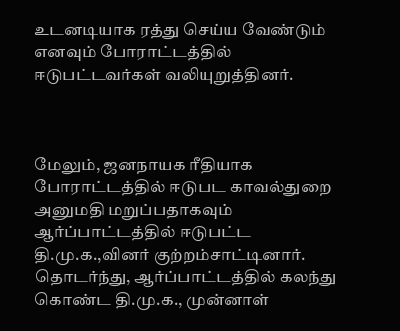உடனடியாக ரத்து செய்ய வேண்டும் எனவும் போராட்டத்தில் ஈடுபட்டவர்கள் வலியுறுத்தினர்.



மேலும், ஜனநாயக ரீதியாக போராட்டத்தில் ஈடுபட காவல்துறை அனுமதி மறுப்பதாகவும் ஆர்ப்பாட்டத்தில் ஈடுபட்ட தி.மு.க.,வினர் குற்றம்சாட்டினார். தொடர்ந்து, ஆர்ப்பாட்டத்தில் கலந்து கொண்ட தி.மு.க., முன்னாள்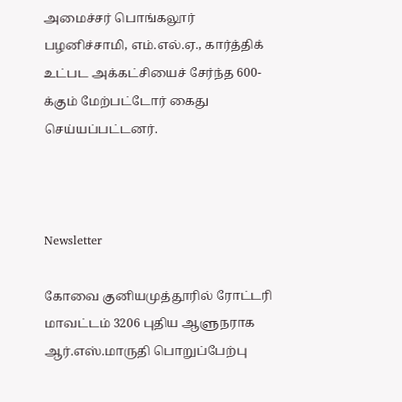அமைச்சர் பொங்கலூர் பழனிச்சாமி, எம்.எல்.ஏ., கார்த்திக் உட்பட அக்கட்சியைச் சேர்ந்த 600-க்கும் மேற்பட்டோர் கைது செய்யப்பட்டனர்.



Newsletter

கோவை குனியமுத்தூரில் ரோட்டரி மாவட்டம் 3206 புதிய ஆளுநராக ஆர்.எஸ்.மாருதி பொறுப்பேற்பு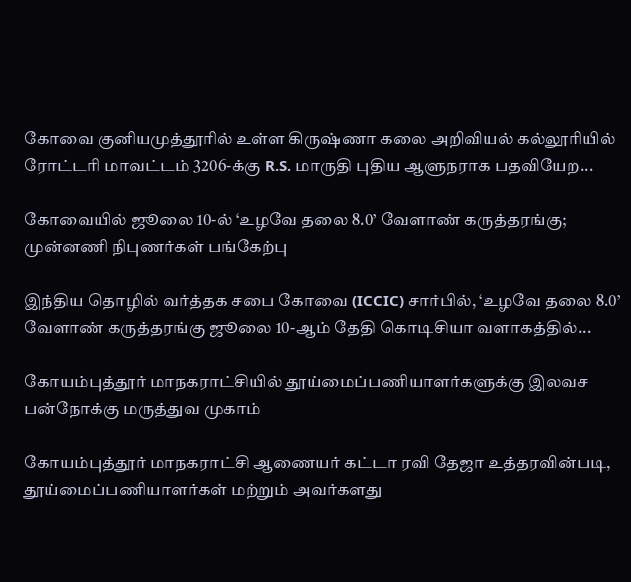கோவை குனியமுத்தூரில் உள்ள கிருஷ்ணா கலை அறிவியல் கல்லூரியில் ரோட்டரி மாவட்டம் 3206-க்கு R.S. மாருதி புதிய ஆளுநராக பதவியேற...

கோவையில் ஜூலை 10-ல் ‘உழவே தலை 8.0’ வேளாண் கருத்தரங்கு; முன்னணி நிபுணர்கள் பங்கேற்பு

இந்திய தொழில் வர்த்தக சபை கோவை (ICCIC) சார்பில், ‘உழவே தலை 8.0’ வேளாண் கருத்தரங்கு ஜூலை 10-ஆம் தேதி கொடிசியா வளாகத்தில்...

கோயம்புத்தூர் மாநகராட்சியில் தூய்மைப்பணியாளர்களுக்கு இலவச பன்நோக்கு மருத்துவ முகாம்

கோயம்புத்தூர் மாநகராட்சி ஆணையர் கட்டா ரவி தேஜா உத்தரவின்படி, தூய்மைப்பணியாளர்கள் மற்றும் அவர்களது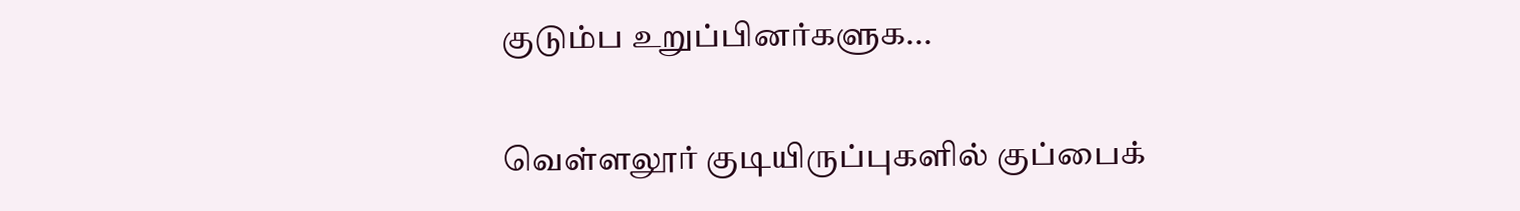குடும்ப உறுப்பினர்களுக...

வெள்ளலூர் குடியிருப்புகளில் குப்பைக்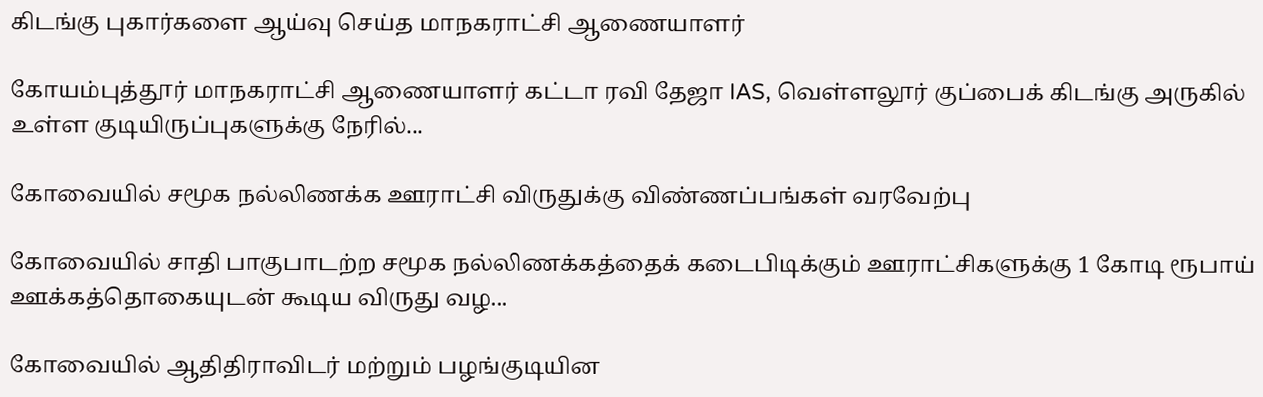கிடங்கு புகார்களை ஆய்வு செய்த மாநகராட்சி ஆணையாளர்

கோயம்புத்தூர் மாநகராட்சி ஆணையாளர் கட்டா ரவி தேஜா IAS, வெள்ளலூர் குப்பைக் கிடங்கு அருகில் உள்ள குடியிருப்புகளுக்கு நேரில்...

கோவையில் சமூக நல்லிணக்க ஊராட்சி விருதுக்கு விண்ணப்பங்கள் வரவேற்பு

கோவையில் சாதி பாகுபாடற்ற சமூக நல்லிணக்கத்தைக் கடைபிடிக்கும் ஊராட்சிகளுக்கு 1 கோடி ரூபாய் ஊக்கத்தொகையுடன் கூடிய விருது வழ...

கோவையில் ஆதிதிராவிடர் மற்றும் பழங்குடியின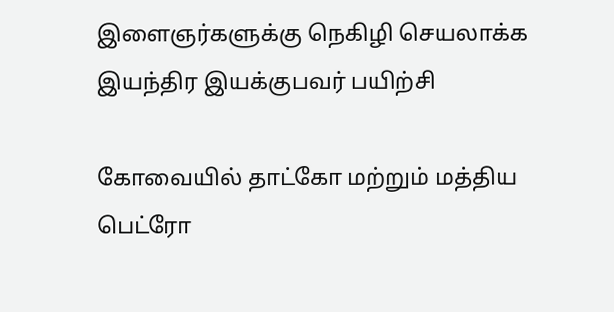இளைஞர்களுக்கு நெகிழி செயலாக்க இயந்திர இயக்குபவர் பயிற்சி

கோவையில் தாட்கோ மற்றும் மத்திய பெட்ரோ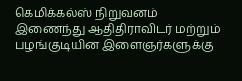கெமிக்கல்ஸ் நிறுவனம் இணைந்து ஆதிதிராவிடர் மற்றும் பழங்குடியின இளைஞர்களுக்கு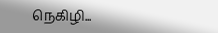நெகிழி...